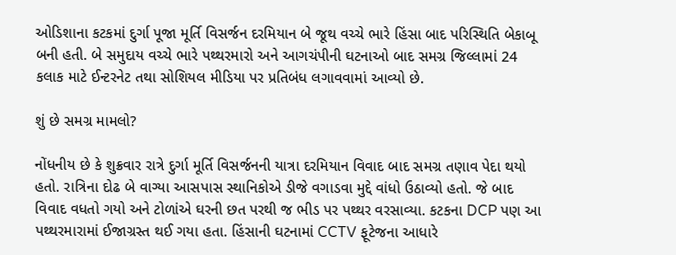ઓડિશાના કટકમાં દુર્ગા પૂજા મૂર્તિ વિસર્જન દરમિયાન બે જૂથ વચ્ચે ભારે હિંસા બાદ પરિસ્થિતિ બેકાબૂ બની હતી. બે સમુદાય વચ્ચે ભારે પથ્થરમારો અને આગચંપીની ઘટનાઓ બાદ સમગ્ર જિલ્લામાં 24 કલાક માટે ઈન્ટરનેટ તથા સોશિયલ મીડિયા પર પ્રતિબંધ લગાવવામાં આવ્યો છે.

શું છે સમગ્ર મામલો?

નોંધનીય છે કે શુક્રવાર રાત્રે દુર્ગા મૂર્તિ વિસર્જનની યાત્રા દરમિયાન વિવાદ બાદ સમગ્ર તણાવ પેદા થયો હતો. રાત્રિના દોઢ બે વાગ્યા આસપાસ સ્થાનિકોએ ડીજે વગાડવા મુદ્દે વાંધો ઉઠાવ્યો હતો. જે બાદ વિવાદ વધતો ગયો અને ટોળાંએ ઘરની છત પરથી જ ભીડ પર પથ્થર વરસાવ્યા. કટકના DCP પણ આ પથ્થરમારામાં ઈજાગ્રસ્ત થઈ ગયા હતા. હિંસાની ઘટનામાં CCTV ફૂટેજના આધારે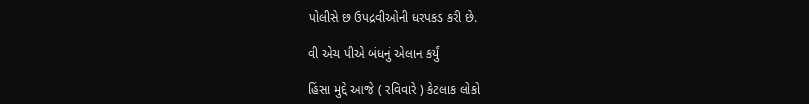પોલીસે છ ઉપદ્રવીઓની ધરપકડ કરી છે.

વી એચ પીએ બંધનું એલાન કર્યું

હિંસા મુદ્દે આજે ( રવિવારે ) કેટલાક લોકો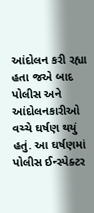આંદોલન કરી રહ્યા હતા જએ બાદ પોલીસ અને આંદોલનકારીઓ વચ્ચે ઘર્ષણ થયું હતું. આ ઘર્ષણમાં પોલીસ ઈન્સ્પેક્ટર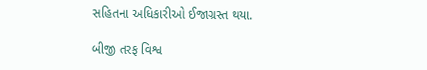સહિતના અધિકારીઓ ઈજાગ્રસ્ત થયા.

બીજી તરફ વિશ્વ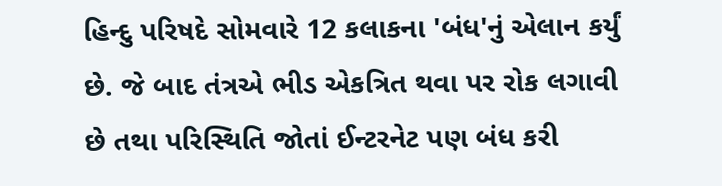હિન્દુ પરિષદે સોમવારે 12 કલાકના 'બંધ'નું એલાન કર્યું છે. જે બાદ તંત્રએ ભીડ એકત્રિત થવા પર રોક લગાવી છે તથા પરિસ્થિતિ જોતાં ઈન્ટરનેટ પણ બંધ કરી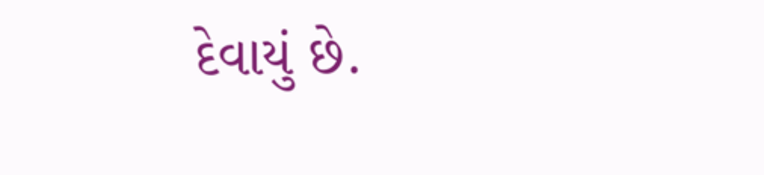દેવાયું છે.